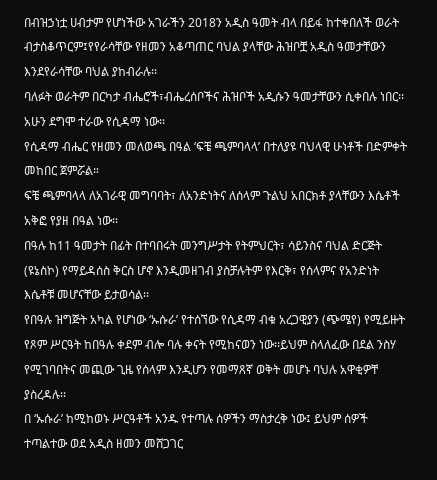በብዝኃነቷ ሀብታም የሆነችው አገራችን 2018ን አዲስ ዓመት ብላ በይፋ ከተቀበለች ወራት ብታስቆጥርም፤የየራሳቸው የዘመን አቆጣጠር ባህል ያላቸው ሕዝቦቿ አዲስ ዓመታቸውን እንደየራሳቸው ባህል ያከብራሉ፡፡
ባለፉት ወራትም በርካታ ብሔሮች፣ብሔረሰቦችና ሕዝቦች አዲሱን ዓመታቸውን ሲቀበሉ ነበር፡፡አሁን ደግሞ ተራው የሲዳማ ነው፡፡
የሲዳማ ብሔር የዘመን መለወጫ በዓል ‘ፍቼ ጫምባላላ’ በተለያዩ ባህላዊ ሁነቶች በድምቀት መከበር ጀምሯል።
ፍቼ ጫምባላላ ለአገራዊ መግባባት፣ ለአንድነትና ለሰላም ጉልህ አበርክቶ ያላቸውን እሴቶች አቅፎ የያዘ በዓል ነው፡፡
በዓሉ ከ11 ዓመታት በፊት በተባበሩት መንግሥታት የትምህርት፣ ሳይንስና ባህል ድርጅት (ዩኔስኮ) የማይዳሰስ ቅርስ ሆኖ እንዲመዘገብ ያስቻሉትም የእርቅ፣ የሰላምና የአንድነት እሴቶቹ መሆናቸው ይታወሳል፡፡
የበዓሉ ዝግጅት አካል የሆነው ‘ኡሱራ’ የተሰኘው የሲዳማ ብቁ አረጋዊያን (ጭሜየ) የሚይዙት የጾም ሥርዓት ከበዓሉ ቀደም ብሎ ባሉ ቀናት የሚከናወን ነው፡፡ይህም ስላለፈው በደል ንስሃ የሚገባበትና መጪው ጊዜ የሰላም እንዲሆን የመማጸኛ ወቅት መሆኑ ባህሉ አዋቂዎቸ ያስረዳሉ፡፡
በ ‘ኡሱራ’ ከሚከወኑ ሥርዓቶች አንዱ የተጣሉ ሰዎችን ማስታረቅ ነው፤ ይህም ሰዎች ተጣልተው ወደ አዲስ ዘመን መሸጋገር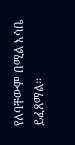የለባቸውም በሚል እሳቤ ይፈጸማል፡፡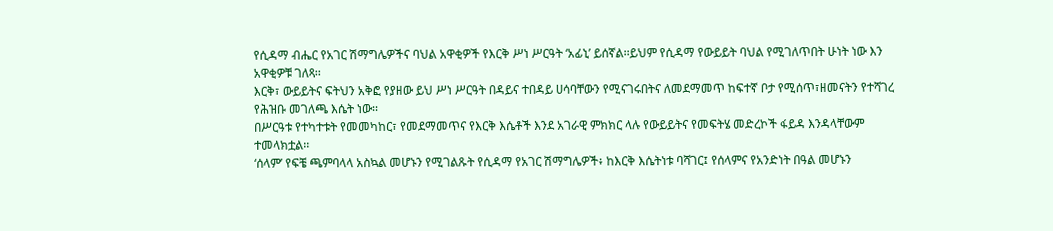የሲዳማ ብሔር የአገር ሽማግሌዎችና ባህል አዋቂዎች የእርቅ ሥነ ሥርዓት ‘አፊኒ’ ይሰኛል፡፡ይህም የሲዳማ የውይይት ባህል የሚገለጥበት ሁነት ነው እን አዋቂዎቹ ገለጻ፡፡
እርቅ፣ ውይይትና ፍትህን አቅፎ የያዘው ይህ ሥነ ሥርዓት በዳይና ተበዳይ ሀሳባቸውን የሚናገሩበትና ለመደማመጥ ከፍተኛ ቦታ የሚሰጥ፣ዘመናትን የተሻገረ የሕዝቡ መገለጫ እሴት ነው፡፡
በሥርዓቱ የተካተቱት የመመካከር፣ የመደማመጥና የእርቅ እሴቶች እንደ አገራዊ ምክክር ላሉ የውይይትና የመፍትሄ መድረኮች ፋይዳ እንዳላቸውም ተመላክቷል፡፡
‘ሰላም’ የፍቼ ጫምባላላ አስኳል መሆኑን የሚገልጹት የሲዳማ የአገር ሽማግሌዎች፥ ከእርቅ እሴትነቱ ባሻገር፤ የሰላምና የአንድነት በዓል መሆኑን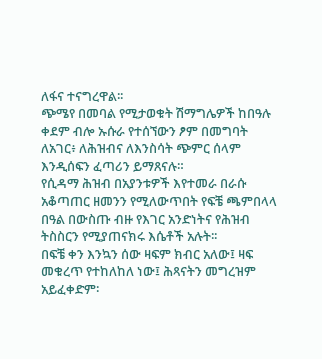ለፋና ተናግረዋል፡፡
ጭሜየ በመባል የሚታወቁት ሽማግሌዎች ከበዓሉ ቀደም ብሎ ኡሱራ የተሰኘውን ፆም በመግባት ለአገር፥ ለሕዝብና ለእንስሳት ጭምር ሰላም እንዲሰፍን ፈጣሪን ይማጸናሉ።
የሲዳማ ሕዝብ በአያንቱዎች እየተመራ በራሱ አቆጣጠር ዘመንን የሚለውጥበት የፍቼ ጫምበላላ በዓል በውስጡ ብዙ የእገር አንድነትና የሕዝብ ትስስርን የሚያጠናክሩ እሴቶች አሉት፡፡
በፍቼ ቀን እንኳን ሰው ዛፍም ክብር አለው፤ ዛፍ መቁረጥ የተከለከለ ነው፤ ሕጻናትን መግረዝም አይፈቀድም፡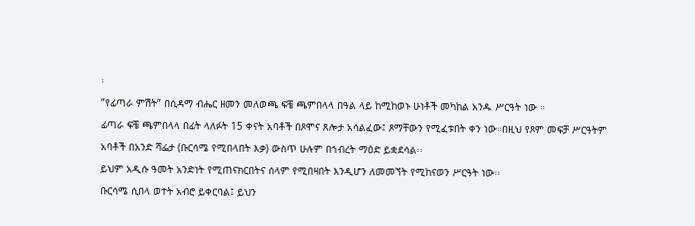፡
”የፊጣራ ምሽት” በሲዳማ ብሔር ዘመን መለወጫ ፍቼ ጫምበላላ በዓል ላይ ከሚከወኑ ሁነቶች መካከል አንዱ ሥርዓት ነው ።
ፊጣራ ፍቼ ጫምበላላ በፊት ላለፉት 15 ቀናት አባቶች በጾሞና ጸሎታ አሳልፈው፤ ጾማቸውን የሚፈቱበት ቀን ነው።በዚህ የጾም መፍቻ ሥርዓትም አባቶች በአንድ ሻፌታ (ቡርሳሜ የሚበላበት እቃ) ውስጥ ሁሉም በኀብረት ማዕድ ይቋደሳል፡፡
ይህም አዲሱ ዓመት አንድነት የሚጠናክርበትና ሰላም የሚበዛበት እንዲሆን ለመመኘት የሚከናወን ሥርዓት ነው፡፡
ቡርሳሜ ሲበላ ወተት አብሮ ይቀርባል፤ ይህን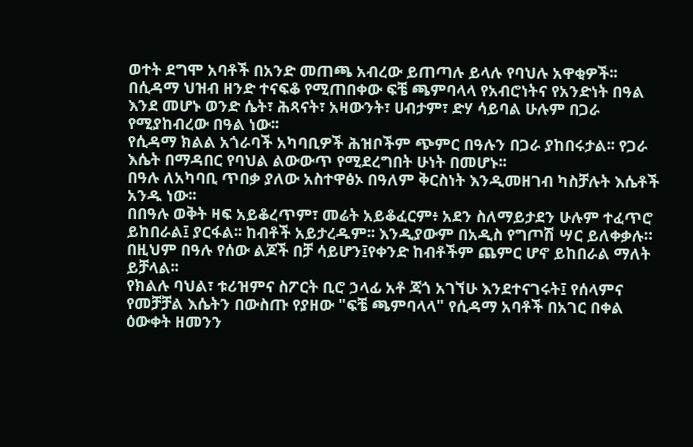ወተት ደግሞ አባቶች በአንድ መጠጫ አብረው ይጠጣሉ ይላሉ የባህሉ አዋቂዎች፡፡
በሲዳማ ህዝብ ዘንድ ተናፍቆ የሚጠበቀው ፍቼ ጫምባላላ የአብሮነትና የአንድነት በዓል እንደ መሆኑ ወንድ ሴት፣ ሕጻናት፣ አዛውንት፣ ሀብታም፣ ድሃ ሳይባል ሁሉም በጋራ የሚያከብረው በዓል ነው፡፡
የሲዳማ ክልል አጎራባች አካባቢዎች ሕዝቦችም ጭምር በዓሉን በጋራ ያከበሩታል፡፡ የጋራ እሴት በማዳበር የባህል ልውውጥ የሚደረግበት ሁነት በመሆኑ፡፡
በዓሉ ለአካባቢ ጥበቃ ያለው አስተዋፅኦ በዓለም ቅርስነት እንዲመዘገብ ካስቻሉት እሴቶች አንዱ ነው፡፡
በበዓሉ ወቅት ዛፍ አይቆረጥም፣ መሬት አይቆፈርም፥ አደን ስለማይታደን ሁሉም ተፈጥሮ ይከበራል፤ ያርፋል፡፡ ከብቶች አይታረዱም፡፡ እንዲያውም በአዲስ የግጦሽ ሣር ይለቀቃሉ።
በዚህም በዓሉ የሰው ልጆች በቻ ሳይሆን፤የቀንድ ከብቶችም ጨምር ሆኖ ይከበራል ማለት ይቻላል፡፡
የክልሉ ባህል፣ ቱሪዝምና ስፖርት ቢሮ ኃላፊ አቶ ጃጎ አገኘሁ እንደተናገሩት፤ የሰላምና የመቻቻል እሴትን በውስጡ የያዘው "ፍቼ ጫምባላላ" የሲዳማ አባቶች በአገር በቀል ዕውቀት ዘመንን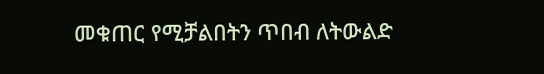መቁጠር የሚቻልበትን ጥበብ ለትውልድ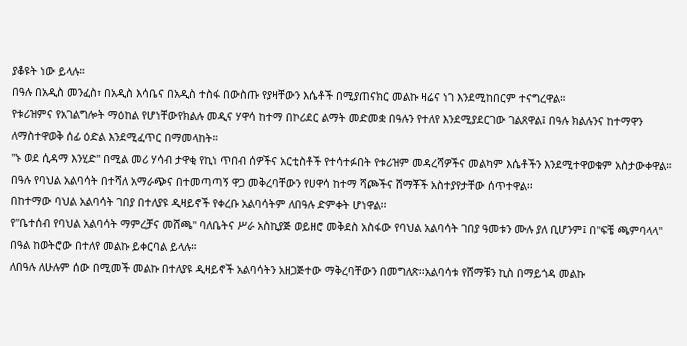ያቆዩት ነው ይላሉ።
በዓሉ በአዲስ መንፈስ፣ በአዲስ እሳቤና በአዲስ ተስፋ በውስጡ የያዛቸውን እሴቶች በሚያጠናክር መልኩ ዛሬና ነገ እንደሚከበርም ተናግረዋል።
የቱሪዝምና የአገልግሎት ማዕከል የሆነቸውየክልሉ መዲና ሃዋሳ ከተማ በኮሪደር ልማት መድመቋ በዓሉን የተለየ እንደሚያደርገው ገልጸዋል፤ በዓሉ ክልሉንና ከተማዋን ለማስተዋወቅ ሰፊ ዕድል እንደሚፈጥር በማመላከት።
''ኑ ወደ ሲዳማ እንሂድ'' በሚል መሪ ሃሳብ ታዋቂ የኪነ ጥበብ ሰዎችና አርቲስቶች የተሳተፉበት የቱሪዝም መዳረሻዎችና መልካም እሴቶችን እንደሚተዋወቁም አስታውቀዋል።
በዓሉ የባህል አልባሳት በተሻለ አማራጭና በተመጣጣኝ ዋጋ መቅረባቸውን የሀዋሳ ከተማ ሻጮችና ሸማቾች አስተያየታቸው ሰጥተዋል፡፡
በከተማው ባህል አልባሳት ገበያ በተለያዩ ዲዛይኖች የቀረቡ አልባሳትም ለበዓሉ ድምቀት ሆነዋል፡፡
የ"ቤተሰብ የባህል አልባሳት ማምረቻና መሸጫ" ባለቤትና ሥራ አስኪያጅ ወይዘሮ መቅደስ አስፋው የባህል አልባሳት ገበያ ዓመቱን ሙሉ ያለ ቢሆንም፤ በ"ፍቼ ጫምባላላ" በዓል ከወትሮው በተለየ መልኩ ይቀርባል ይላሉ።
ለበዓሉ ለሁሉም ሰው በሚመች መልኩ በተለያዩ ዲዛይኖች አልባሳትን አዘጋጅተው ማቅረባቸውን በመግለጽ፡፡አልባሳቱ የሸማቹን ኪስ በማይጎዳ መልኩ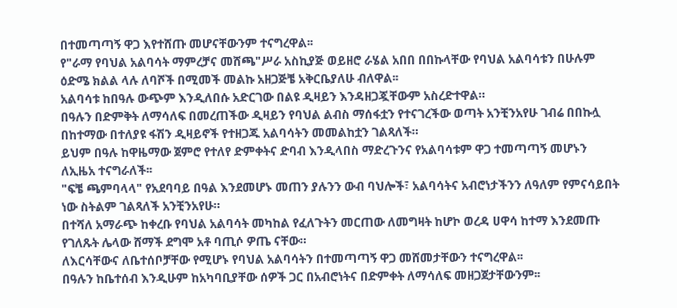በተመጣጣኝ ዋጋ እየተሸጡ መሆናቸውንም ተናግረዋል፡፡
የ"ራማ የባህል አልባሳት ማምረቻና መሸጫ"ሥራ አስኪያጅ ወይዘሮ ራሄል አበበ በበኩላቸው የባህል አልባሳቱን በሁሉም ዕድሜ ክልል ላሉ ለባሾች በሚመች መልኩ አዘጋጅቼ አቅርቤያለሁ ብለዋል፡፡
አልባሳቱ ከበዓሉ ውጭም እንዲለበሱ አድርገው በልዩ ዲዛይን እንዳዘጋጇቸውም አስረድተዋል።
በዓሉን በድምቅት ለማሳለፍ በመረጠችው ዲዛይን የባህል ልብስ ማሰፋቷን የተናገረችው ወጣት አንቺንአየሁ ገብሬ በበኩሏ በከተማው በተለያዩ ፋሽን ዲዛይኖች የተዘጋጁ አልባሳትን መመልከቷን ገልጻለች።
ይህም በዓሉ ከዋዜማው ጀምሮ የተለየ ድምቀትና ድባብ እንዲላበስ ማድረጉንና የአልባሳቱም ዋጋ ተመጣጣኝ መሆኑን ለኢዜአ ተናግራለች፡፡
"ፍቼ ጫምባላላ" የአደባባይ በዓል እንደመሆኑ መጠን ያሉንን ውብ ባህሎች፣ አልባሳትና አብሮነታችንን ለዓለም የምናሳይበት ነው ስትልም ገልጻለች አንቺንአየሁ።
በተሻለ አማራጭ ከቀረቡ የባህል አልባሳት መካከል የፈለጉትን መርጠው ለመግዛት ከሆኮ ወረዳ ሀዋሳ ከተማ እንደመጡ የገለጹት ሌላው ሸማች ደግሞ አቶ ባጢሶ ዎጤ ናቸው።
ለእርሳቸውና ለቤተሰቦቻቸው የሚሆኑ የባህል አልባሳትን በተመጣጣኝ ዋጋ መሸመታቸውን ተናግረዋል፡፡
በዓሉን ከቤተሰብ እንዲሁም ከአካባቢያቸው ሰዎች ጋር በአብሮነትና በድምቀት ለማሳለፍ መዘጋጀታቸውንም፡፡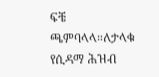ፍቼ ጫምባላላ።ለታላቁ የሲዳማ ሕዝብ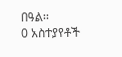በዓል፡፡
0 አስተያየቶች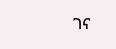ገና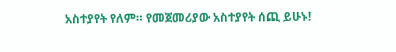አስተያየት የለም። የመጀመሪያው አስተያየት ሰጪ ይሁኑ!